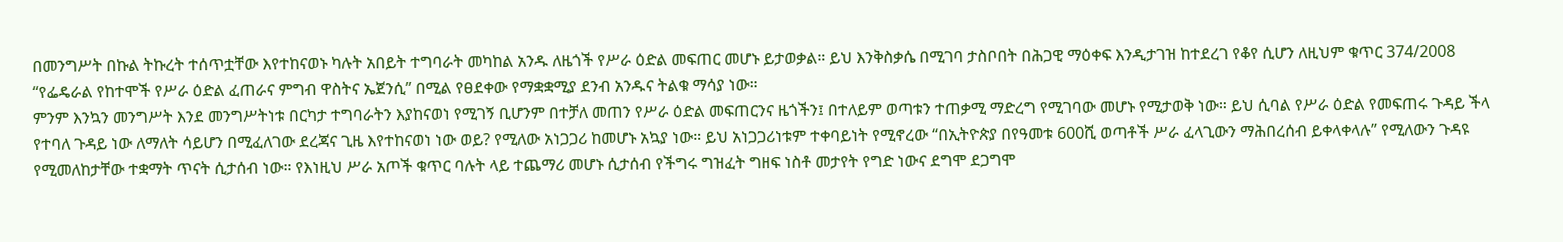በመንግሥት በኩል ትኩረት ተሰጥቷቸው እየተከናወኑ ካሉት አበይት ተግባራት መካከል አንዱ ለዜጎች የሥራ ዕድል መፍጠር መሆኑ ይታወቃል። ይህ እንቅስቃሴ በሚገባ ታስቦበት በሕጋዊ ማዕቀፍ እንዲታገዝ ከተደረገ የቆየ ሲሆን ለዚህም ቁጥር 374/2008 “የፌዴራል የከተሞች የሥራ ዕድል ፈጠራና ምግብ ዋስትና ኤጀንሲ” በሚል የፀደቀው የማቋቋሚያ ደንብ አንዱና ትልቁ ማሳያ ነው።
ምንም እንኳን መንግሥት እንደ መንግሥትነቱ በርካታ ተግባራትን እያከናወነ የሚገኝ ቢሆንም በተቻለ መጠን የሥራ ዕድል መፍጠርንና ዜጎችን፤ በተለይም ወጣቱን ተጠቃሚ ማድረግ የሚገባው መሆኑ የሚታወቅ ነው። ይህ ሲባል የሥራ ዕድል የመፍጠሩ ጉዳይ ችላ የተባለ ጉዳይ ነው ለማለት ሳይሆን በሚፈለገው ደረጃና ጊዜ እየተከናወነ ነው ወይ? የሚለው አነጋጋሪ ከመሆኑ አኳያ ነው። ይህ አነጋጋሪነቱም ተቀባይነት የሚኖረው “በኢትዮጵያ በየዓመቱ 600ሺ ወጣቶች ሥራ ፈላጊውን ማሕበረሰብ ይቀላቀላሉ” የሚለውን ጉዳዩ የሚመለከታቸው ተቋማት ጥናት ሲታሰብ ነው። የእነዚህ ሥራ አጦች ቁጥር ባሉት ላይ ተጨማሪ መሆኑ ሲታሰብ የችግሩ ግዝፈት ግዘፍ ነስቶ መታየት የግድ ነውና ደግሞ ደጋግሞ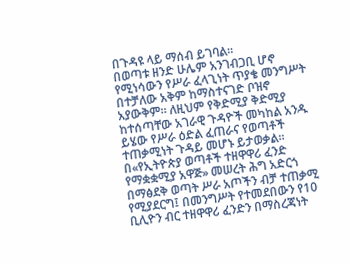በጉዳዩ ላይ ማሰብ ይገባል።
በወጣቱ ዘንድ ሁሌም አንገብጋቢ ሆኖ የሚነሳውን የሥራ ፈላጊነት ጥያቄ መንግሥት በተቻለው አቅም ከማስተናገድ ቦዝኖ አያውቅም። ለዚህም የቅድሚያ ቅድሚያ ከተሰጣቸው አገራዊ ጉዳዮች መካከል አንዱ ይሄው የሥራ ዕድል ፈጠራና የወጣቶች ተጠቃሚነት ጉዳይ መሆኑ ይታወቃል። በ«የኢትዮጵያ ወጣቶች ተዘዋዋሪ ፈንድ የማቋቋሚያ አዋጅ» መሠረት ሕግ አድርጎ በማፅደቅ ወጣት ሥራ አጦችን ብቻ ተጠቃሚ የሚያደርግ፤ በመንግሥት የተመደበውን የ10 ቢሊዮን ብር ተዘዋዋሪ ፈንድን በማስረጃነት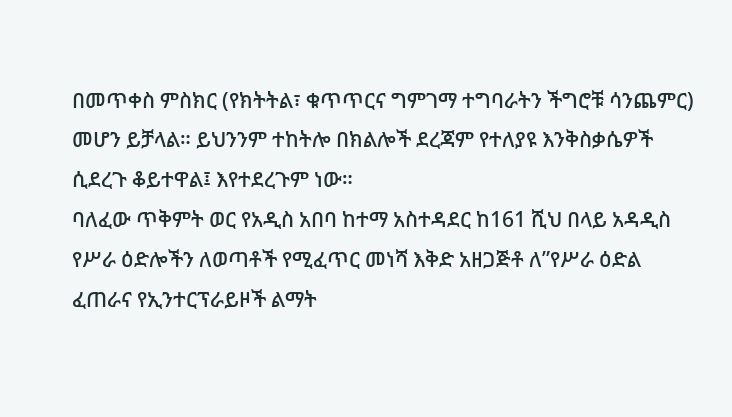በመጥቀስ ምስክር (የክትትል፣ ቁጥጥርና ግምገማ ተግባራትን ችግሮቹ ሳንጨምር) መሆን ይቻላል። ይህንንም ተከትሎ በክልሎች ደረጃም የተለያዩ እንቅስቃሴዎች ሲደረጉ ቆይተዋል፤ እየተደረጉም ነው።
ባለፈው ጥቅምት ወር የአዲስ አበባ ከተማ አስተዳደር ከ161 ሺህ በላይ አዳዲስ የሥራ ዕድሎችን ለወጣቶች የሚፈጥር መነሻ እቅድ አዘጋጅቶ ለ”የሥራ ዕድል ፈጠራና የኢንተርፕራይዞች ልማት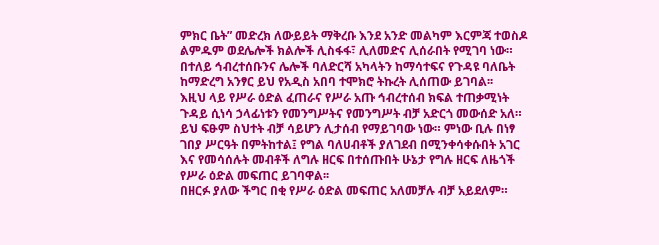ምክር ቤት” መድረክ ለውይይት ማቅረቡ እንደ አንድ መልካም እርምጃ ተወስዶ ልምዱም ወደሌሎች ክልሎች ሊስፋፋ፣ ሊለመድና ሊሰራበት የሚገባ ነው። በተለይ ኅብረተሰቡንና ሌሎች ባለድርሻ አካላትን ከማሳተፍና የጉዳዩ ባለቤት ከማድረግ አንፃር ይህ የአዲስ አበባ ተሞክሮ ትኩረት ሊሰጠው ይገባል፡፡
እዚህ ላይ የሥራ ዕድል ፈጠራና የሥራ አጡ ኅብረተሰብ ክፍል ተጠቃሚነት ጉዳይ ሲነሳ ኃላፊነቱን የመንግሥትና የመንግሥት ብቻ አድርጎ መውሰድ አለ። ይህ ፍፁም ስህተት ብቻ ሳይሆን ሊታሰብ የማይገባው ነው። ምነው ቢሉ በነፃ ገበያ ሥርዓት በምትከተል፤ የግል ባለሀብቶች ያለገደብ በሚንቀሳቀሱበት አገር እና የመሳሰሉት መብቶች ለግሉ ዘርፍ በተሰጡበት ሁኔታ የግሉ ዘርፍ ለዜጎች የሥራ ዕድል መፍጠር ይገባዋል፡፡
በዘርፉ ያለው ችግር በቂ የሥራ ዕድል መፍጠር አለመቻሉ ብቻ አይደለም።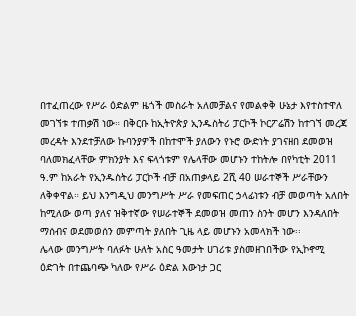በተፈጠረው የሥራ ዕድልም ዜጎች መስራት አለመቻልና የመልቀቅ ሁኔታ እየተስተዋለ መገኘቱ ተጠቃሽ ነው። በቅርቡ ከኢትዮጵያ ኢንዱስትሪ ፓርኮች ኮርፖሬሽን ከተገኘ መረጃ መረዳት እንደተቻለው ኩባንያዎች በከተሞች ያለውን የኑሮ ውድነት ያገናዘበ ደመወዝ ባለመክፈላቸው ምክንያት እና ፍላጎቱም የሌላቸው መሆኑን ተከትሎ በየካቲት 2011 ዓ.ም ከአራት የኢንዱስትሪ ፓርኮች ብቻ በአጠቃላይ 2ሺ 40 ሠራተኞች ሥራቸውን ለቅቀዋል። ይህ እንግዲህ መንግሥት ሥራ የመፍጠር ኃላፊነቱን ብቻ መወጣት አለበት ከሚለው ወጣ ያለና ዝቅተኛው የሠራተኞች ደመወዝ መጠን ስንት መሆን እንዳለበት ማሰብና ወደመወሰን መምጣት ያለበት ጊዜ ላይ መሆኑን አመላክች ነው፡፡
ሌላው መንግሥት ባለፉት ሁለት አስር ዓመታት ሀገሪቱ ያስመዘገበችው የኢኮኖሚ ዕድገት በተጨባጭ ካለው የሥራ ዕድል እውነታ ጋር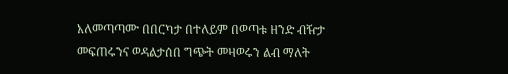አለመጣጣሙ በበርካታ በተለይም በወጣቱ ዘንድ ብዥታ መፍጠሩንና ወዳልታሰበ ግጭት መዛወሩን ልብ ማለት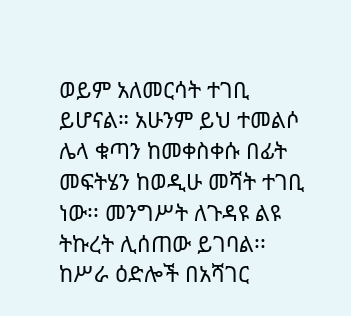ወይም አለመርሳት ተገቢ ይሆናል። አሁንም ይህ ተመልሶ ሌላ ቁጣን ከመቀስቀሱ በፊት መፍትሄን ከወዲሁ መሻት ተገቢ ነው፡፡ መንግሥት ለጉዳዩ ልዩ ትኩረት ሊሰጠው ይገባል፡፡ ከሥራ ዕድሎች በአሻገር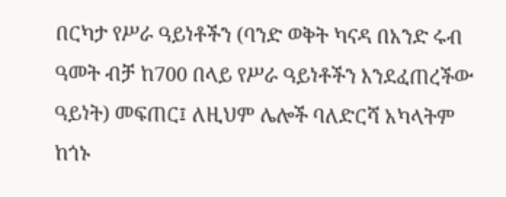በርካታ የሥራ ዓይነቶችን (ባንድ ወቅት ካናዳ በአንድ ሩብ ዓመት ብቻ ከ700 በላይ የሥራ ዓይነቶችን እንደፈጠረችው ዓይነት) መፍጠር፤ ለዚህም ሌሎች ባለድርሻ አካላትም ከጎኑ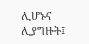ሊሆኑና ሊያግዙት፤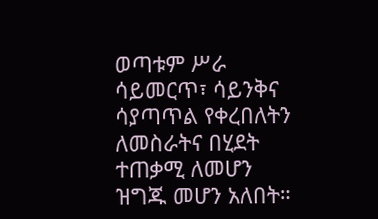ወጣቱም ሥራ ሳይመርጥ፣ ሳይንቅና ሳያጣጥል የቀረበለትን ለመስራትና በሂደት ተጠቃሚ ለመሆን ዝግጁ መሆን አለበት።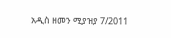አዲስ ዘመን ሚያዝያ 7/2011